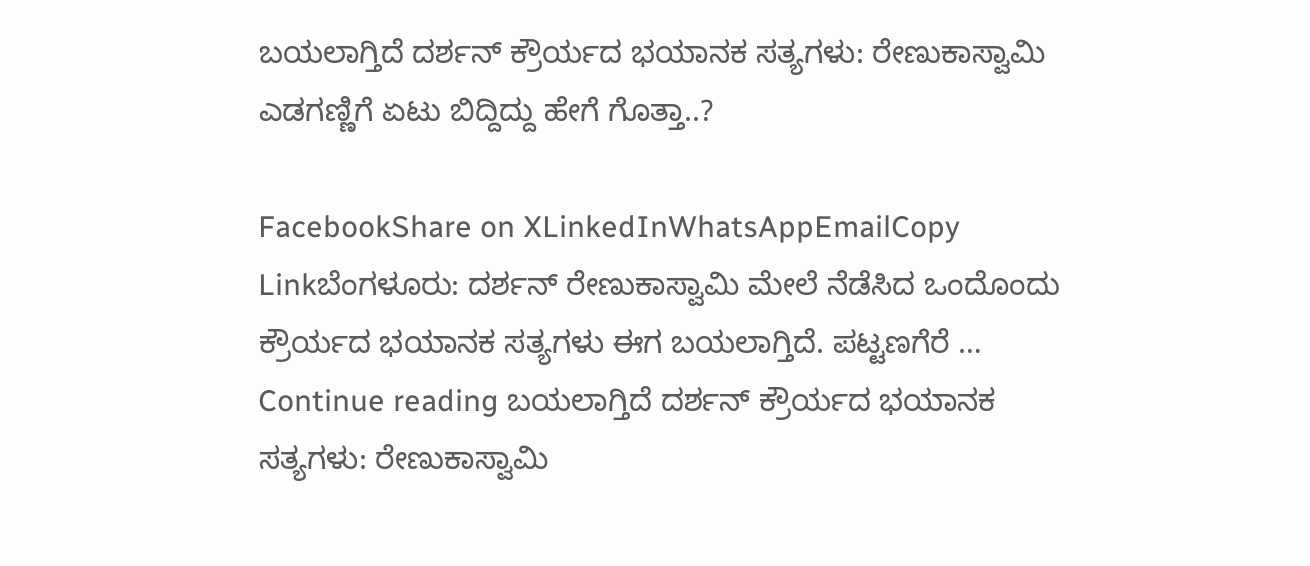ಬಯಲಾಗ್ತಿದೆ ದರ್ಶನ್ ಕ್ರೌರ್ಯದ ಭಯಾನಕ ಸತ್ಯಗಳು: ರೇಣುಕಾಸ್ವಾಮಿ ಎಡಗಣ್ಣಿಗೆ ಏಟು ಬಿದ್ದಿದ್ದು ಹೇಗೆ ಗೊತ್ತಾ..?

FacebookShare on XLinkedInWhatsAppEmailCopy Linkಬೆಂಗಳೂರು: ದರ್ಶನ್ ರೇಣುಕಾಸ್ವಾಮಿ ಮೇಲೆ ನೆಡೆಸಿದ ಒಂದೊಂದು ಕ್ರೌರ್ಯದ ಭಯಾನಕ ಸತ್ಯಗಳು ಈಗ ಬಯಲಾಗ್ತಿದೆ. ಪಟ್ಟಣಗೆರೆ … Continue reading ಬಯಲಾಗ್ತಿದೆ ದರ್ಶನ್ ಕ್ರೌರ್ಯದ ಭಯಾನಕ ಸತ್ಯಗಳು: ರೇಣುಕಾಸ್ವಾಮಿ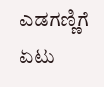ಎಡಗಣ್ಣಿಗೆ ಏಟು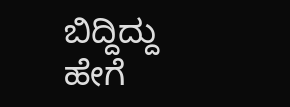ಬಿದ್ದಿದ್ದು ಹೇಗೆ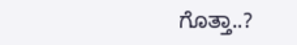ಗೊತ್ತಾ..?